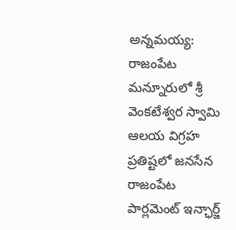అన్నమయ్య: రాజంపేట మన్నూరులో శ్రీ వెంకటేశ్వర స్వామి ఆలయ విగ్రహ ప్రతిష్టలో జనసేన రాజంపేట పార్లమెంట్ ఇన్ఛార్జ్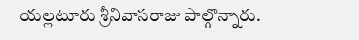యల్లటూరు శ్రీనివాసరాజు పాల్గొన్నారు.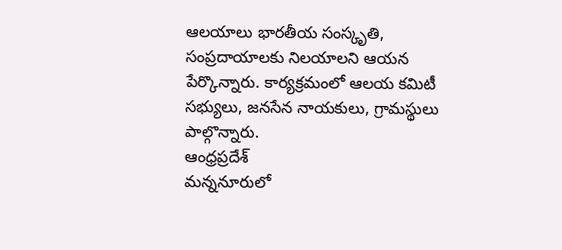ఆలయాలు భారతీయ సంస్కృతి, సంప్రదాయాలకు నిలయాలని ఆయన పేర్కొన్నారు. కార్యక్రమంలో ఆలయ కమిటీ సభ్యులు, జనసేన నాయకులు, గ్రామస్థులు పాల్గొన్నారు.
ఆంధ్రప్రదేశ్
మన్ననూరులో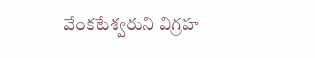వేంకటేశ్వరుని విగ్రహ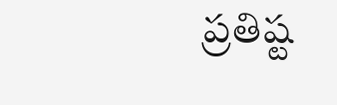ప్రతిష్ట